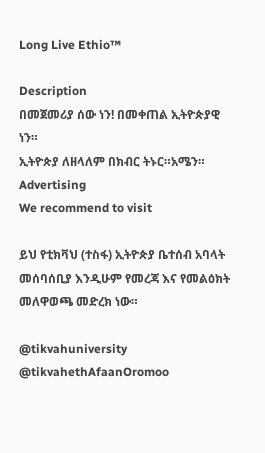Long Live Ethio™

Description
በመጀመሪያ ሰው ነን! በመቀጠል ኢትዮጵያዊ ነን።
ኢትዮጵያ ለዘላለም በክብር ትኑር።አሜን።
Advertising
We recommend to visit

ይህ የቲክቫህ (ተስፋ) ኢትዮጵያ ቤተሰብ አባላት መሰባሰቢያ እንዲሁም የመረጃ እና የመልዕክት መለዋወጫ መድረክ ነው።

@tikvahuniversity
@tikvahethAfaanOromoo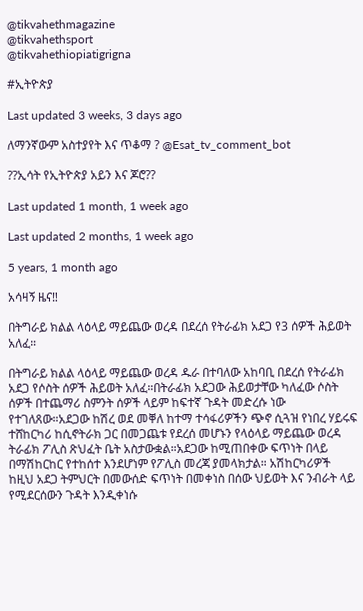@tikvahethmagazine
@tikvahethsport
@tikvahethiopiatigrigna

#ኢትዮጵያ

Last updated 3 weeks, 3 days ago

ለማንኛውም አስተያየት እና ጥቆማ ? @Esat_tv_comment_bot

??ኢሳት የኢትዮጵያ አይን እና ጆሮ??

Last updated 1 month, 1 week ago

Last updated 2 months, 1 week ago

5 years, 1 month ago

አሳዛኝ ዜና‼

በትግራይ ክልል ላዕላይ ማይጨው ወረዳ በደረሰ የትራፊክ አደጋ የ3 ሰዎች ሕይወት አለፈ።

በትግራይ ክልል ላዕላይ ማይጨው ወረዳ ዱራ በተባለው አከባቢ በደረሰ የትራፊክ አደጋ የሶስት ሰዎች ሕይወት አለፈ።በትራፊክ አደጋው ሕይወታቸው ካለፈው ሶስት ሰዎች በተጨማሪ ስምንት ሰዎች ላይም ከፍተኛ ጉዳት መድረሱ ነው የተገለጸው።አደጋው ከሽረ ወደ መቐለ ከተማ ተሳፋሪዎችን ጭኖ ሲጓዝ የነበረ ሃይሩፍ ተሸከርካሪ ከሲኖትራክ ጋር በመጋጨቱ የደረሰ መሆኑን የላዕላይ ማይጨው ወረዳ ትራፊክ ፖሊስ ጽህፈት ቤት አስታውቋል።አደጋው ከሚጠበቀው ፍጥነት በላይ በማሽከርከር የተከሰተ እንደሆነም የፖሊስ መረጃ ያመላክታል። አሽከርካሪዎች ከዚህ አደጋ ትምህርት በመውሰድ ፍጥነት በመቀነስ በሰው ህይወት እና ንብራት ላይ የሚደርሰውን ጉዳት እንዲቀነሱ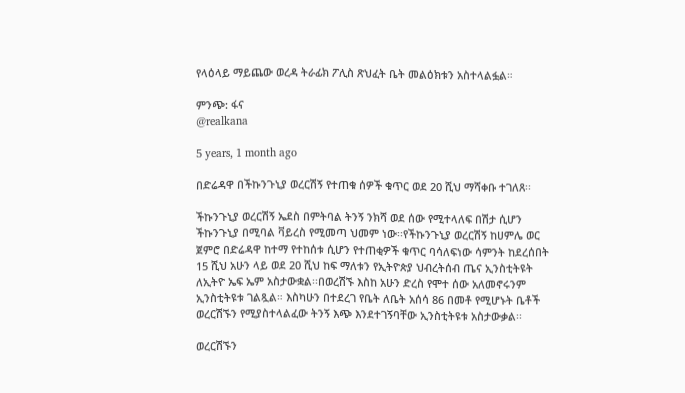የላዕላይ ማይጨው ወረዳ ትራፊክ ፖሊስ ጽህፈት ቤት መልዕክቱን አስተላልፏል።

ምንጭ: ፋና
@realkana

5 years, 1 month ago

በድሬዳዋ በችኩንጉኒያ ወረርሽኝ የተጠቁ ሰዎች ቁጥር ወደ 20 ሺህ ማሻቀቡ ተገለጸ፡፡

ችኩንጉኒያ ወረርሽኝ ኤደስ በምትባል ትንኝ ንክሻ ወደ ሰው የሚተላለፍ በሽታ ሲሆን ችኩንጉኒያ በሚባል ቫይረስ የሚመጣ ህመም ነው፡፡የችኩንጉኒያ ወረርሽኝ ከሀምሌ ወር ጀምሮ በድሬዳዋ ከተማ የተከሰቱ ሲሆን የተጠቂዎች ቁጥር ባሳለፍነው ሳምንት ከደረሰበት 15 ሺህ አሁን ላይ ወደ 20 ሺህ ከፍ ማለቱን የኢትዮጵያ ህብረትሰብ ጤና ኢንስቲትዩት ለኢትዮ ኤፍ ኤም አስታውቋል፡፡በወረሽኙ እስከ አሁን ድረስ የሞተ ሰው አለመኖሩንም ኢንስቲትዩቱ ገልጿል። እስካሁን በተደረገ የቤት ለቤት አሰሳ 86 በመቶ የሚሆኑት ቤቶች ወረርሽኙን የሚያስተላልፈው ትንኝ እጭ እንደተገኝባቸው ኢንስቲትዩቱ አስታውቃል፡፡

ወረርሽኙን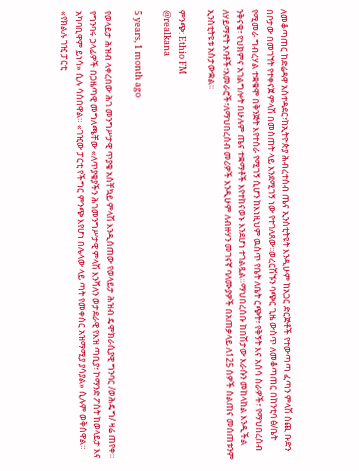ለመቆጣጠር ከድሬዳዋ አስተዳደር፣ከኢትዮጵያ ሕብረተሰብ ጤና ኢንስቲትዩት እንዲሁም ከአጋር ድርጅቶች የተውጣጣ ፈጣን ምላሽ ሰጪ ቡድን በቦታው በመገኘት የተቀናጀ ምላሽ በመስጠት ላይ እንደሚገኝ ነው የተገለጸው፡፡ወረርሽኙን ባጭር ጊዜ ውስጥ ለመቆጣጠር በከንቲባ ፅ/ቤት የሚመራ ግብረሃል ተቋቁሞ በቅንጅት እየተሰራ የሚገኝ ሲሆን ከእነዚህም ዉስጥ የቤት ለቤት ርጭት፣ የቅኝት እና አሰሳ ስራዎች፣ የማህበረሰብ ንቅናቄ፣ የህክምና አገልግሎት በሁሉም ጤና ተቋማቶች እየተከናወኑ እንደሆነ ተገልጿል።ማህበረሰቡ ከበሽታው እራሱን መከላከል እንዲችል ለሃይማኖት አባቶች፣አመራሮች፣ለማህበረሰብ መሪዎች እንዲሁም ለብዙሃን መገናኛ ባለሙያዎች በአጠቃላይ ለ125 ሰዎች ስልጠና መሰጠቱንም ኢንስቲትዩቱ አስታውቋል፡፡

ምንጭ: Ethio FM
@realkana

5 years, 1 month ago

የወላይታ ሕዝብ ላቀረበው ሕገ መንግሥታዊ ጥያቄ አስቸኳይ ምላሽ እንዲሰጠው የወላይታ ሕዝብ ዴሞክራሲያዊ ግንባር /ወሕዴግ/ ዛሬ ጠየቀ። የግንባሩ ኃላፊዎች በጋዜጣዊ መግለጫቸው «ለጥያቄያችን ሕገመንግሥታዊ ምላሽ እንሻለን ወታደራዊ የእዝ ጣቢያ፣ ኮማንድ ፖስት ከወላይታ እና አካባቢዋም ይነሳ» ሲሉ ሳስበዋል። «ገዢው ፓርቲ የችግር ምንጭ እየሆነ በሌላው ላይ ጣት የመቀሰር አዝማሚያ ያሳያል» ሲሉም ወቅሰዋል። «የክልሉ ገዢ ፓርቲ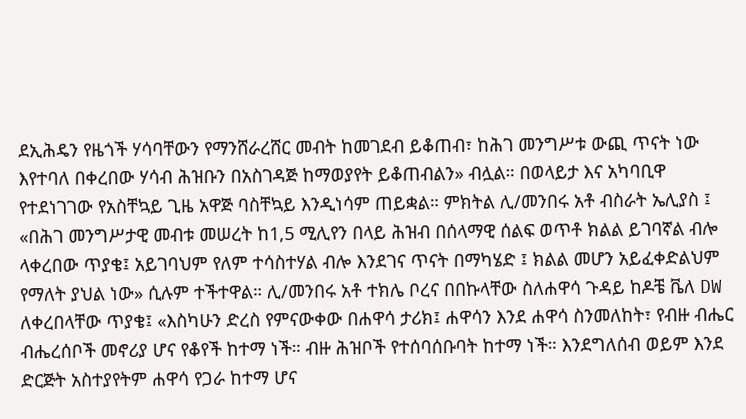ደኢሕዴን የዜጎች ሃሳባቸውን የማንሸራረሸር መብት ከመገደብ ይቆጠብ፣ ከሕገ መንግሥቱ ውጪ ጥናት ነው እየተባለ በቀረበው ሃሳብ ሕዝቡን በአስገዳጅ ከማወያየት ይቆጠብልን» ብሏል። በወላይታ እና አካባቢዋ የተደነገገው የአስቸኳይ ጊዜ አዋጅ ባስቸኳይ እንዲነሳም ጠይቋል። ምክትል ሊ/መንበሩ አቶ ብስራት ኤሊያስ ፤ «በሕገ መንግሥታዊ መብቱ መሠረት ከ1,5 ሚሊየን በላይ ሕዝብ በሰላማዊ ሰልፍ ወጥቶ ክልል ይገባኛል ብሎ ላቀረበው ጥያቄ፤ አይገባህም የለም ተሳስተሃል ብሎ እንደገና ጥናት በማካሄድ ፤ ክልል መሆን አይፈቀድልህም የማለት ያህል ነው» ሲሉም ተችተዋል። ሊ/መንበሩ አቶ ተክሌ ቦረና በበኩላቸው ስለሐዋሳ ጉዳይ ከዶቼ ቬለ DW ለቀረበላቸው ጥያቄ፤ «እስካሁን ድረስ የምናውቀው በሐዋሳ ታሪክ፤ ሐዋሳን እንደ ሐዋሳ ስንመለከት፣ የብዙ ብሔር ብሔረሰቦች መኖሪያ ሆና የቆየች ከተማ ነች። ብዙ ሕዝቦች የተሰባሰቡባት ከተማ ነች። እንደግለሰብ ወይም እንደ ድርጅት አስተያየትም ሐዋሳ የጋራ ከተማ ሆና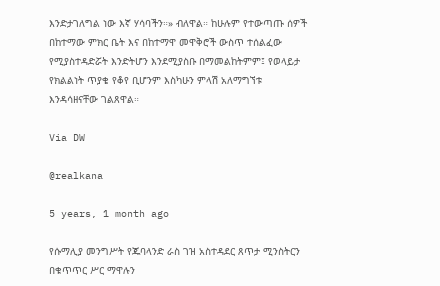እንድታገለግል ነው እኛ ሃሳባችን።» ብለዋል። ከሁሉም የተውጣጡ ሰዎች በከተማው ምክር ቤት እና በከተማዋ መዋቅሮች ውስጥ ተሰልፈው የሚያስተዳድሯት እንድትሆን እንደሚያስቡ በማመልከትምም፤ የወላይታ የክልልነት ጥያቄ የቆየ ቢሆንም እስካሁን ምላሽ አለማግኘቱ እንዳሳዘናቸው ገልጸዋል።

Via DW

@realkana

5 years, 1 month ago

የሱማሊያ መንግሥት የጁባላንድ ራስ ገዝ አስተዳደር ጸጥታ ሚንስትርን በቁጥጥር ሥር ማዋሉን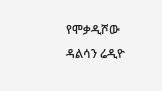የሞቃዲሾው ዳልሳን ሬዲዮ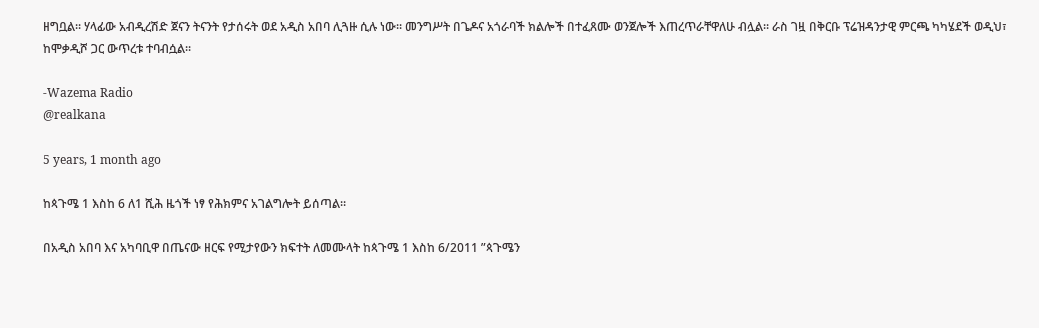ዘግቧል፡፡ ሃላፊው አብዲረሽድ ጀናን ትናንት የታሰሩት ወደ አዲስ አበባ ሊጓዙ ሲሉ ነው፡፡ መንግሥት በጌዶና አጎራባች ክልሎች በተፈጸሙ ወንጀሎች እጠረጥራቸዋለሁ ብሏል፡፡ ራስ ገዟ በቅርቡ ፕሬዝዳንታዊ ምርጫ ካካሄደች ወዲህ፣ ከሞቃዲሾ ጋር ውጥረቱ ተባብሷል፡፡

-Wazema Radio
@realkana

5 years, 1 month ago

ከጳጉሜ 1 እስከ 6 ለ1 ሺሕ ዜጎች ነፃ የሕክምና አገልግሎት ይሰጣል።

በአዲስ አበባ እና አካባቢዋ በጤናው ዘርፍ የሚታየውን ክፍተት ለመሙላት ከጳጉሜ 1 እስከ 6/2011 ”ጳጉሜን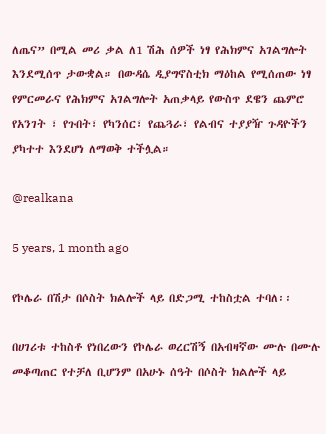ለጤና” በሚል መሪ ቃል ለ1 ሽሕ ሰዎች ነፃ የሕክምና አገልግሎት እንደሚሰጥ ታውቋል። በውዳሴ ዲያግኖስቲክ ማዕከል የሚሰጠው ነፃ የምርመራና የሕክምና አገልግሎት አጠቃላይ የውስጥ ደዌን ጨምሮ የአንገት ፣ የጉበት፣ የካንሰር፣ የጨጓራ፣ የልብና ተያያዥ ጉዳዮችን ያካተተ እንደሆነ ለማወቅ ተችሏል።

@realkana

5 years, 1 month ago

የኮሌራ በሽታ በሶስት ክልሎች ላይ በድጋሚ ተከስቷል ተባለ፡፡

በሀገሪቱ ተከስቶ የነበረውን የኮሌራ ወረርሽኝ በአብዛኛው ሙሉ በሙሉ መቆጣጠር የተቻለ ቢሆንም በአሁኑ ሰዓት በሶስት ክልሎች ላይ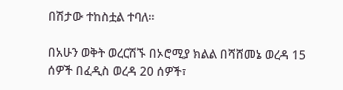በሽታው ተከስቷል ተባለ፡፡

በአሁን ወቅት ወረርሽኙ በኦሮሚያ ክልል በሻሸመኔ ወረዳ 15 ሰዎች በፈዲስ ወረዳ 20 ሰዎች፣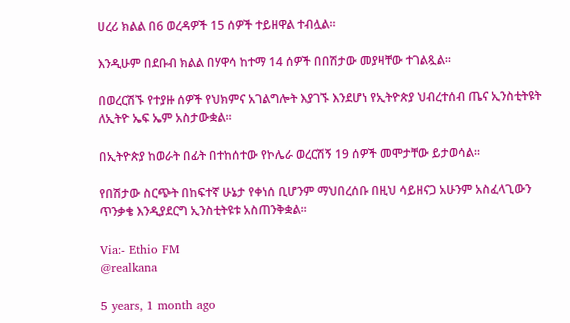ሀረሪ ክልል በ6 ወረዳዎች 15 ሰዎች ተይዘዋል ተብሏል።

እንዲሁም በደቡብ ክልል በሃዋሳ ከተማ 14 ሰዎች በበሽታው መያዛቸው ተገልጿል።

በወረርሽኙ የተያዙ ሰዎች የህክምና አገልግሎት እያገኙ እንደሆነ የኢትዮጵያ ህብረተሰብ ጤና ኢንስቲትዩት ለኢትዮ ኤፍ ኤም አስታውቋል፡፡

በኢትዮጵያ ከወራት በፊት በተከሰተው የኮሌራ ወረርሽኝ 19 ሰዎች መሞታቸው ይታወሳል።

የበሽታው ስርጭት በከፍተኛ ሁኔታ የቀነሰ ቢሆንም ማህበረሰቡ በዚህ ሳይዘናጋ አሁንም አስፈላጊውን ጥንቃቄ እንዲያደርግ ኢንስቲትዩቱ አስጠንቅቋል፡፡

Via:- Ethio FM
@realkana

5 years, 1 month ago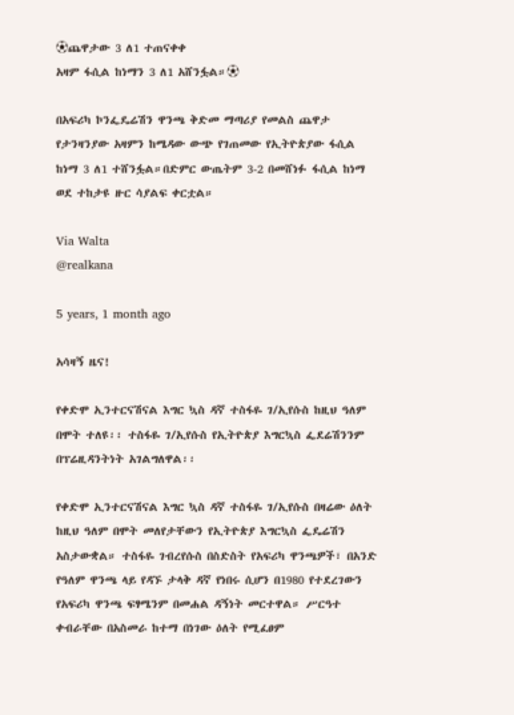⚽ጨዋታው 3 ለ1 ተጠናቀቀ
አዛም ፋሲል ከነማን 3 ለ1 አሸንፏል።⚽

በአፍሪካ ኮንፌዴሬሽን ዋንጫ ቅድመ ማጣሪያ የመልስ ጨዋታ የታንዛንያው አዛምን ከሜዳው ውጭ የገጠመው የኢትዮጵያው ፋሲል ከነማ 3 ለ1 ተሸንፏል።በድምር ውጤትም 3-2 በመሸነፉ ፋሲል ከነማ ወደ ተከታዩ ዙር ሳያልፍ ቀርቷል።

Via Walta
@realkana

5 years, 1 month ago

አሳዛኝ ዜና!

የቀድሞ ኢንተርናሽናል እግር ኳስ ዳኛ ተስፋዬ ገ/ኢየሱስ ከዚህ ዓለም በሞት ተለዩ፡፡ ተስፋዬ ገ/ኢየሱስ የኢትዮጵያ እግርኳስ ፌደሬሽንንም በፕሬዚዳንትነት አገልግለዋል፡፡

የቀድሞ ኢንተርናሽናል እግር ኳስ ዳኛ ተስፋዬ ገ/ኢየሱስ በዛሬው ዕለት ከዚህ ዓለም በሞት መለየታቸውን የኢትዮጵያ እግርኳስ ፌዴሬሽን አስታውቋል። ተስፋዬ ገብረየሱስ በስድስት የአፍሪካ ዋንጫዎች፣ በአንድ የዓለም ዋንጫ ላይ የዳኙ ታላቅ ዳኛ የነበሩ ሲሆን በ1980 የተደረገውን የአፍሪካ ዋንጫ ፍፃሜንም በመሐል ዳኝነት መርተዋል። ሥርዓተ ቀብራቸው በአስመራ ከተማ በነገው ዕለት የሚፈፀም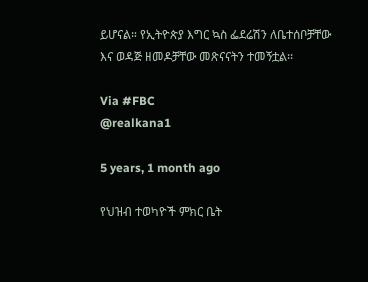ይሆናል። የኢትዮጵያ እግር ኳስ ፌደሬሽን ለቤተሰቦቻቸው እና ወዳጅ ዘመዶቻቸው መጽናናትን ተመኝቷል፡፡

Via #FBC
@realkana1

5 years, 1 month ago

የህዝብ ተወካዮች ምክር ቤት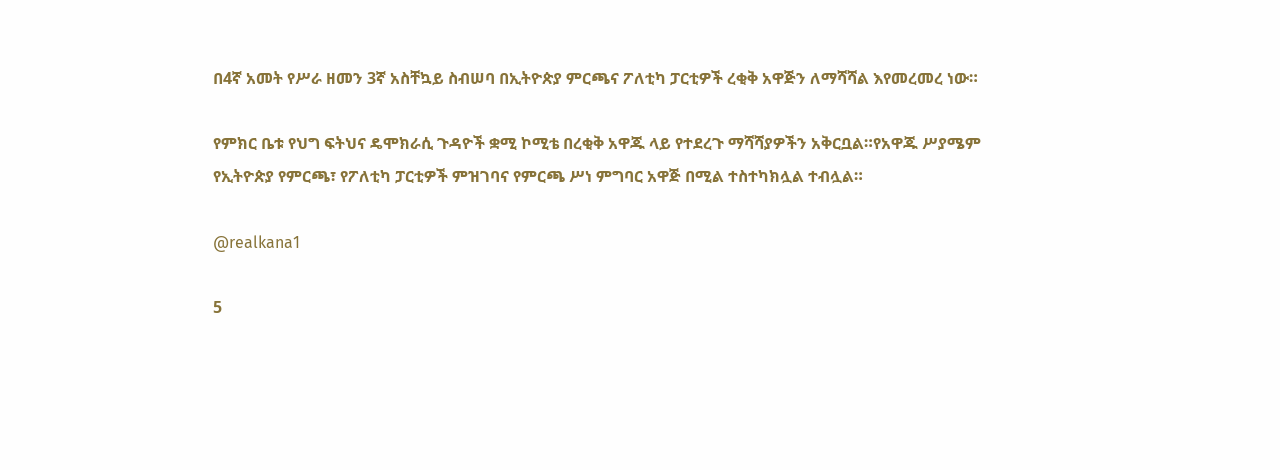በ4ኛ አመት የሥራ ዘመን 3ኛ አስቸኳይ ስብሠባ በኢትዮጵያ ምርጫና ፖለቲካ ፓርቲዎች ረቂቅ አዋጅን ለማሻሻል እየመረመረ ነው።

የምክር ቤቱ የህግ ፍትህና ዴሞክራሲ ጉዳዮች ቋሚ ኮሚቴ በረቂቅ አዋጁ ላይ የተደረጉ ማሻሻያዎችን አቅርቧል።የአዋጁ ሥያሜም የኢትዮጵያ የምርጫ፣ የፖለቲካ ፓርቲዎች ምዝገባና የምርጫ ሥነ ምግባር አዋጅ በሚል ተስተካክሏል ተብሏል።

@realkana1

5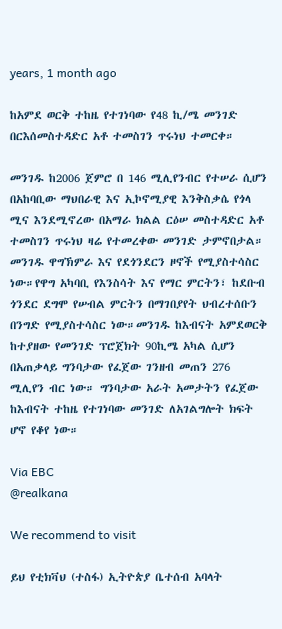years, 1 month ago

ከአምደ ወርቅ ተከዜ የተገነባው የ48 ኪ/ሜ መንገድ በርእሰመስተዳድር አቶ ተመስገን ጥሩነህ ተመርቀ።

መንገዱ ከ2006 ጀምሮ በ 146 ሚሊየንብር የተሠራ ሲሆን በአከባቢው ማህበራዊ እና ኢኮኖሚያዊ እንቅስቃሴ የጎላ ሚና እንደሚኖረው በአማራ ክልል ርዕሠ መስተዳድር አቶ ተመስገን ጥሩነህ ዛሬ የተመረቀው መንገድ ታምኖበታል።
መንገዱ ዋግኽምራ እና የደጎንደርን ዞኖች የሚያስተሳስር ነው።የዋግ አካባቢ የእንስሳት እና የማር ምርትን፣ ከደቡብ ጎንደር ደግሞ የሠብል ምርትን በማገበያየት ህብረተሰቡን በንግድ የሚያስተሳስር ነው።መንገዱ ከእብናት አምደወርቅ ከተያዘው የመንገድ ፕሮጀክት 90ኪሜ አካል ሲሆን በአጠቃላይ ግንባታው የፈጀው ገንዘብ መጠን 276 ሚሊየን ብር ነው። ግንባታው አራት አመታትን የፈጀው ከእብናት ተከዜ የተገነባው መንገድ ለአገልግሎት ክፍት ሆኖ የቆየ ነው።

Via EBC
@realkana

We recommend to visit

ይህ የቲክቫህ (ተስፋ) ኢትዮጵያ ቤተሰብ አባላት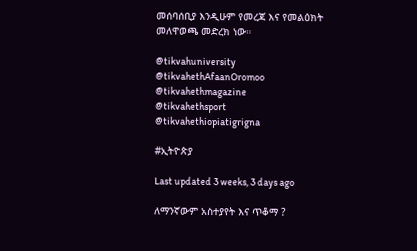መሰባሰቢያ እንዲሁም የመረጃ እና የመልዕክት መለዋወጫ መድረክ ነው።

@tikvahuniversity
@tikvahethAfaanOromoo
@tikvahethmagazine
@tikvahethsport
@tikvahethiopiatigrigna

#ኢትዮጵያ

Last updated 3 weeks, 3 days ago

ለማንኛውም አስተያየት እና ጥቆማ ?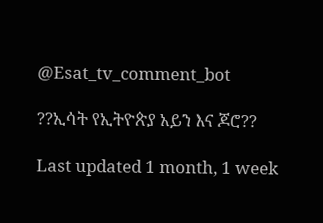@Esat_tv_comment_bot

??ኢሳት የኢትዮጵያ አይን እና ጆሮ??

Last updated 1 month, 1 week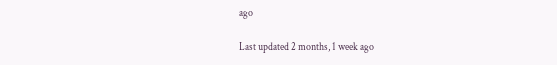ago

Last updated 2 months, 1 week ago